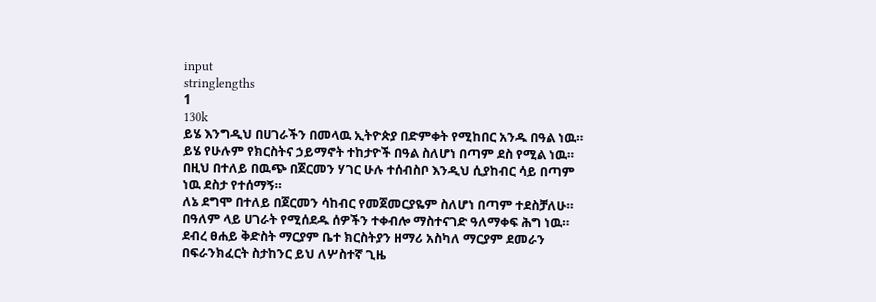input
stringlengths
1
130k
ይሄ እንግዲህ በሀገራችን በመላዉ ኢትዮጵያ በድምቀት የሚከበር አንዱ በዓል ነዉ።
ይሄ የሁሉም የክርስትና ኃይማኖት ተከታዮች በዓል ስለሆነ በጣም ደስ የሚል ነዉ።
በዚህ በተለይ በዉጭ በጀርመን ሃገር ሁሉ ተሰብስቦ እንዲህ ሲያከብር ሳይ በጣም ነዉ ደስታ የተሰማኝ።
ለኔ ደግሞ በተለይ በጀርመን ሳከብር የመጀመርያዬም ስለሆነ በጣም ተደስቻለሁ።
በዓለም ላይ ሀገራት የሚሰደዱ ሰዎችን ተቀብሎ ማስተናገድ ዓለማቀፍ ሕግ ነዉ።
ደብረ ፀሐይ ቅድስት ማርያም ቤተ ክርስትያን ዘማሪ አስካለ ማርያም ደመራን በፍራንክፈርት ስታከንር ይህ ለሦስተኛ ጊዜ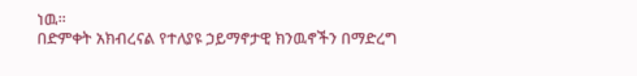ነዉ።
በድምቀት አክብረናል የተለያዩ ኃይማኖታዊ ክንዉኖችን በማድረግ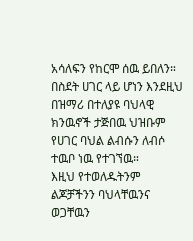አሳለፍን የከርሞ ሰዉ ይበለን።
በስደት ሀገር ላይ ሆነን እንደዚህ በዝማሪ በተለያዩ ባህላዊ ክንዉኖች ታጅበዉ ህዝቡም የሀገር ባህል ልብሱን ለብሶ ተዉቦ ነዉ የተገኘዉ።
እዚህ የተወለዱትንም ልጆቻችንን ባህላቸዉንና ወጋቸዉን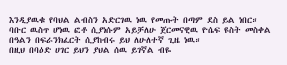እንዲያዉቁ የባህል ልብስን አድርገዉ ነዉ የመጡት በጣም ደስ ይል ነበር።
ባቡር ዉስጥ ሆነዉ ፎቶ ሲያነሱም አይቻለሁ ጀርመናዊዉ ዮሴፍ ዩስት መስቀል በዓልን በፍራንክፈርት ሲያከብሩ ይህ ለሁለተኛ ጊዜ ነዉ።
በዚህ በባዕድ ሀገር ይህን ያህል ሰዉ ይገኛል ብዬ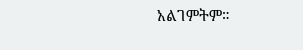አልገምትም።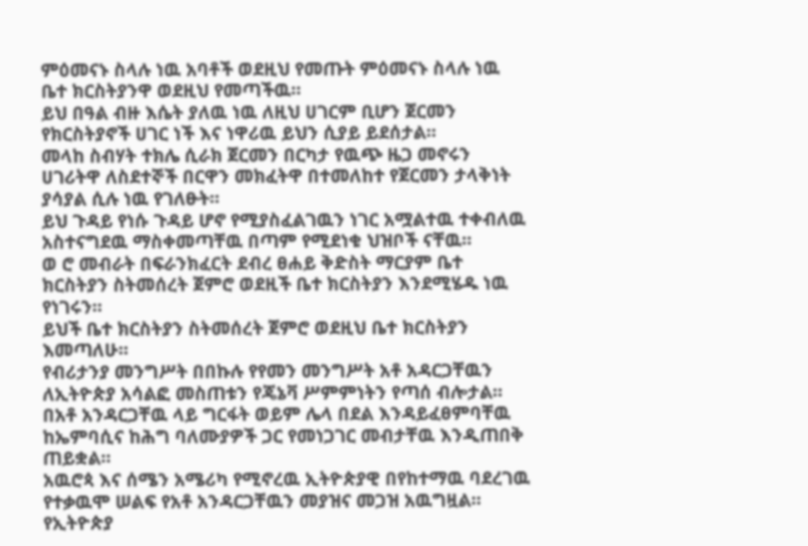ምዕመናኑ ስላሉ ነዉ አባቶች ወደዚህ የመጡት ምዕመናኑ ስላሉ ነዉ ቤተ ክርስትያንዋ ወደዚህ የመጣችዉ።
ይህ በዓል ብዙ እሴት ያለዉ ነዉ ለዚህ ሀገርም ቢሆን ጀርመን የክርስትያኖች ሀገር ነች እና ነዋሪዉ ይህን ሲያይ ይደሰታል።
መላከ ስብሃት ተክሌ ሲራክ ጀርመን በርካታ የዉጭ ዜጋ መኖሩን ሀገሪትዋ ለስደተኞች በርዋን መክፈትዋ በተመለከተ የጀርመን ታላቅነት ያሳያል ሲሉ ነዉ የገለፁት።
ይህ ጉዳይ የነሱ ጉዳይ ሆኖ የሚያስፈልገዉን ነገር አሟልተዉ ተቀብለዉ አስተናግደዉ ማስቀመጣቸዉ በጣም የሚደነቁ ህዝቦች ናቸዉ።
ወ ሮ መብራት በፍራንክፈርት ደብረ ፀሐይ ቅድስት ማርያም ቤተ ክርስትያን ስትመሰረት ጀምሮ ወደዚች ቤተ ክርስትያን እንደሚሄዱ ነዉ የነገሩን።
ይህች ቤተ ክርስትያን ስትመሰረት ጀምሮ ወደዚህ ቤተ ክርስትያን እመጣለሁ።
የብሪታንያ መንግሥት በበኩሉ የየመን መንግሥት አቶ አዳርጋቸዉን ለኢትዮጵያ አሳልፎ መስጠቱን የጄኔቫ ሥምምነትን የጣሰ ብሎታል።
በአቶ አንዳርጋቸዉ ላይ ግርፋት ወይም ሌላ በደል እንዳይፈፀምባቸዉ ከኤምባሲና ከሕግ ባለሙያዎች ጋር የመነጋገር መብታቸዉ እንዲጠበቅ ጠይቋል።
አዉሮጳ እና ሰሜን አሜሪካ የሚኖረዉ ኢትዮጵያዊ በየከተማዉ ባደረገዉ የተቃዉሞ ሠልፍ የአቶ አንዳርጋቸዉን መያዝና መጋዝ አዉግዟል።
የኢትዮጵያ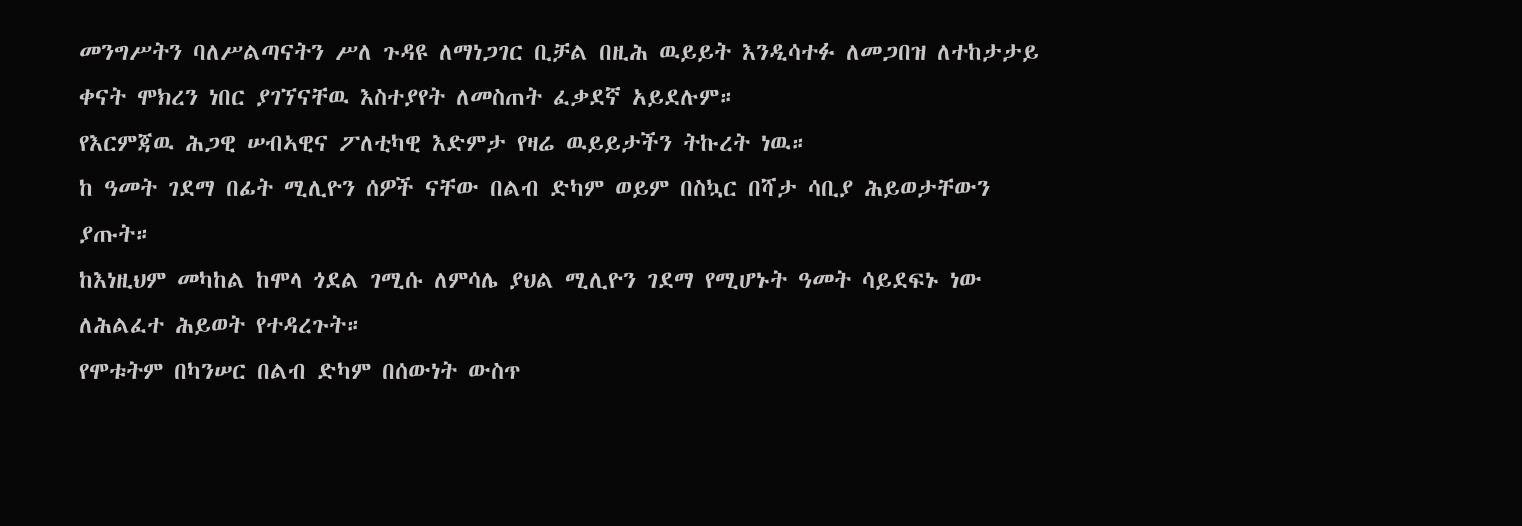መንግሥትን ባለሥልጣናትን ሥለ ጉዳዩ ለማነጋገር ቢቻል በዚሕ ዉይይት እንዲሳተፉ ለመጋበዝ ለተከታታይ ቀናት ሞክረን ነበር ያገኘናቸዉ እስተያየት ለመስጠት ፈቃደኛ አይደሉም።
የእርምጃዉ ሕጋዊ ሠብኣዊና ፖለቲካዊ እድምታ የዛሬ ዉይይታችን ትኩረት ነዉ።
ከ ዓመት ገደማ በፊት ሚሊዮን ሰዎች ናቸው በልብ ድካም ወይም በስኳር በሻታ ሳቢያ ሕይወታቸውን ያጡት።
ከእነዚህም መካከል ከሞላ ጎደል ገሚሱ ለምሳሌ ያህል ሚሊዮን ገደማ የሚሆኑት ዓመት ሳይደፍኑ ነው ለሕልፈተ ሕይወት የተዳረጉት።
የሞቱትም በካንሠር በልብ ድካም በሰውነት ውስጥ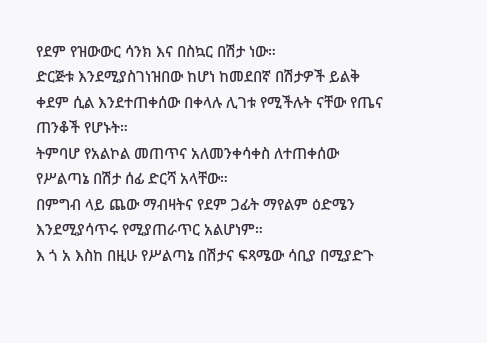የደም የዝውውር ሳንክ እና በስኳር በሽታ ነው።
ድርጅቱ እንደሚያስገነዝበው ከሆነ ከመደበኛ በሽታዎች ይልቅ ቀደም ሲል እንደተጠቀሰው በቀላሉ ሊገቱ የሚችሉት ናቸው የጤና ጠንቆች የሆኑት።
ትምባሆ የአልኮል መጠጥና አለመንቀሳቀስ ለተጠቀሰው የሥልጣኔ በሽታ ሰፊ ድርሻ አላቸው።
በምግብ ላይ ጨው ማብዛትና የደም ጋፊት ማየልም ዕድሜን እንደሚያሳጥሩ የሚያጠራጥር አልሆነም።
እ ጎ አ እስከ በዚሁ የሥልጣኔ በሽታና ፍጻሜው ሳቢያ በሚያድጉ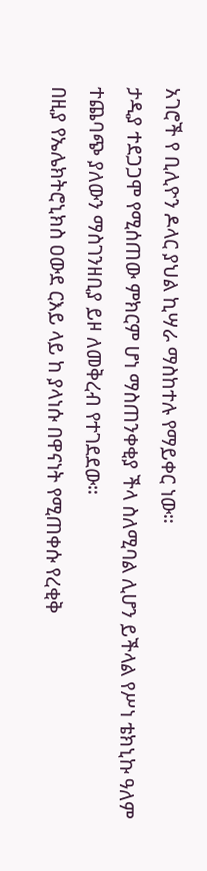አገሮች የ ቢሊዮን ዶላር ያህል ኪሣራ ማስከተሉ የማይቀር ነው።
ታዲያ ተደጋጋሞ የሚሰጠው ምክርም ሆነ ማስጠንቀቂያ ችላ ስለሚባል ሊሆን ይችላል የሥነ ቴክኒኩ ዓለም ተጨባጭ ያለውን ማስገንዘቢያ ይዞ ለመቅረብ የተገደደው።
በዚያ የኤሌክትሮኒክስ ዐውደ ርእይ ላይ ከ ያላነሱ በዋናነት የሚጠቀሱ የረቂቅ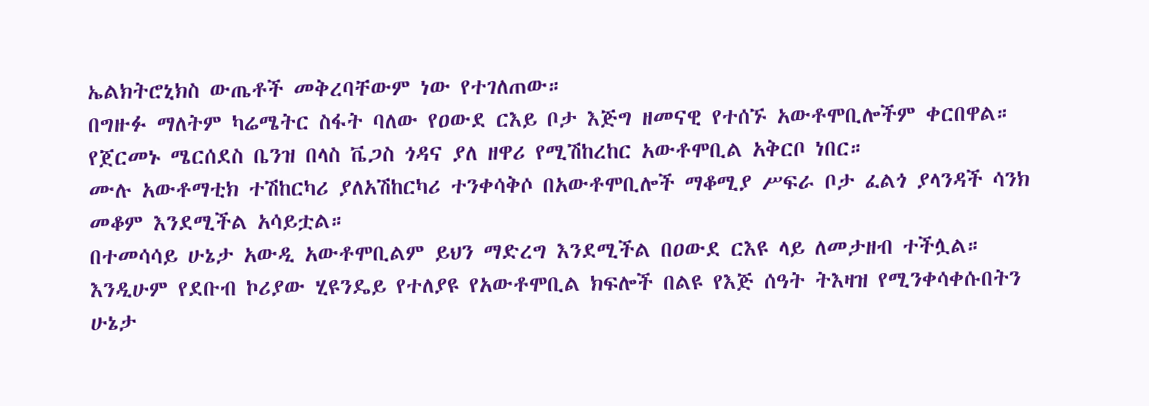ኤልክትሮኒክስ ውጤቶች መቅረባቸውም ነው የተገለጠው።
በግዙፉ ማለትም ካሬሜትር ስፋት ባለው የዐውደ ርእይ ቦታ እጅግ ዘመናዊ የተሰኙ አውቶሞቢሎችም ቀርበዋል።
የጀርመኑ ሜርሰደስ ቤንዝ በላስ ቬጋስ ጎዳና ያለ ዘዋሪ የሚሽከረከር አውቶሞቢል አቅርቦ ነበር።
ሙሉ አውቶማቲክ ተሽከርካሪ ያለአሽከርካሪ ተንቀሳቅሶ በአውቶሞቢሎች ማቆሚያ ሥፍራ ቦታ ፈልጎ ያላንዳች ሳንክ መቆም እንደሚችል አሳይቷል።
በተመሳሳይ ሁኔታ አውዲ አውቶሞቢልም ይህን ማድረግ እንደሚችል በዐውደ ርእዩ ላይ ለመታዘብ ተችሏል።
እንዲሁም የደቡብ ኮሪያው ሂዩንዴይ የተለያዩ የአውቶሞቢል ክፍሎች በልዩ የእጅ ሰዓት ትእዛዝ የሚንቀሳቀሱበትን ሁኔታ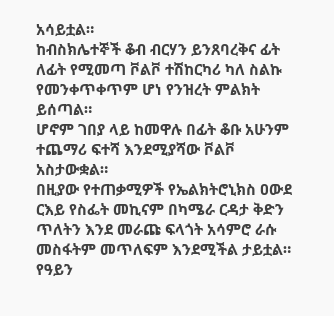አሳይቷል።
ከብስክሌተኞች ቆብ ብርሃን ይንጸባረቅና ፊት ለፊት የሚመጣ ቮልቮ ተሽከርካሪ ካለ ስልኩ የመንቀጥቀጥም ሆነ የንዝረት ምልክት ይሰጣል።
ሆኖም ገበያ ላይ ከመዋሉ በፊት ቆቡ አሁንም ተጨማሪ ፍተሻ እንደሚያሻው ቮልቮ አስታውቋል።
በዚያው የተጠቃሚዎች የኤልክትሮኒክስ ዐውደ ርእይ የስፌት መኪናም በካሜራ ርዳታ ቅድን ጥለትን እንደ መራጩ ፍላጎት አሳምሮ ራሱ መስፋትም መጥለፍም እንደሚችል ታይቷል።
የዓይን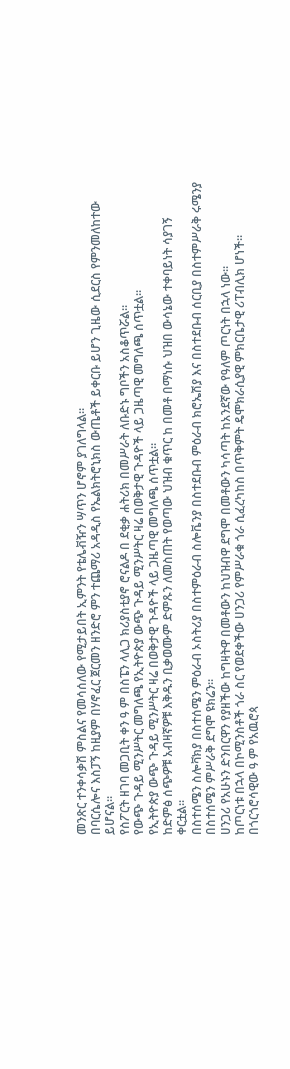መንጽር ተንቀሳቃሽ ምስልና የመሳሰለው የሚታይበት ኢምንት የቴሌቭዥን ሣጥን ሆኖም ያገለግላል።
በባርሴሎና እስፓኝ ከዚያም በሃኖፈር ጀርመን ዘንድሮ ምን ተጨማሪ አዳዲስ የኤልክትሮኒክስ ውጤቶች ይቀርቡ ይሆን ጊዜው ሲደርስ የምንመለከተው ይሆናል።
የስፖርት ዘገባ መጋቢት ቀን ዓ ም በስፔን ላሊጋ ክሪያስቲያኖ ሮናልዶ በ ደቂቃ ሐትሪክ በመሥራት ለቡድኑ ግቦችን አስቆጥሯል።
የውጭ ጉዳይ ሚንሥትር መግለጫ የኢትዮጵያ ውጭ ጉዳይ ሚንሥትር ዛሬ በወቅታዊ ጉዳዮች ላይ ጋዜጣዊ መግለጫ ሰጥቷል።
የኢትዮጵያ ውጭ ጉዳይ ሚንሥትር ዛሬ በወቅታዊ ጉዳዮች ላይ ጋዜጣዊ መግለጫ ሰጥቷል።
ከድምፅ ሰጭዎቹ አብዛኛዎቹ እቅዱን ቢቃወሙም ድምጹን ለመስጠት የወጣው ህዝብ ቁጥር ከ በመቶ በማነሱ ህዝበ ውሳኔው ተቀባይነት ሳያገኝ ቀርቷል።
በስተሰሜን ስሎቫክያ በስተሰሜን ምዕራብ ኦስትሪያ በስተምዕራብ ስሎቬንያ በስተደቡብ ምዕራብ ክሮኤሽያ እና በስተደቡብ ሰርቢያ በስተምሥራቅ ሩሜንያ በስተሰሜን ምሥራቅ ደግሞ ዩክሬን።
ሀንጋሪ የአሁኑን ድንበርዋን የያዘችው ከግዛትዋ በመቶውን ከህዝብዋ ደግሞ በመቶውን ካሳጣት ከአንደኛው የዓለም ጦርነት በኋላ ነው።
ከጦርነቱ በኋላ በኮሚንስቶች ጎራ ስር የወደቀችው ሀንጋሪ የምሥራቁ ጎራ ሲፈረካከስ በጥቅምት ዴሞክራሲያዊ ምክርቤታዊ ሪፐብሊክ ሆነች።
በጎርጎሮሳዊው ዓ ም የአዉሮጳ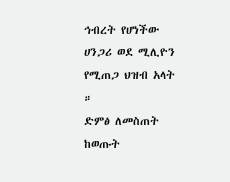ኅብረት የሆነችው ሀንጋሪ ወደ ሚሊዮን የሚጠጋ ህዝብ አላት ።
ድምፅ ለመስጠት ከወጡት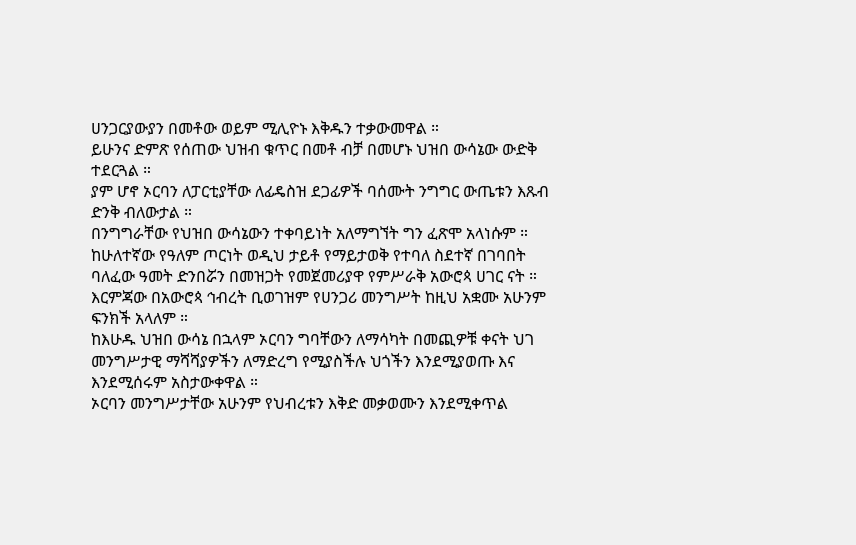ሀንጋርያውያን በመቶው ወይም ሚሊዮኑ እቅዱን ተቃውመዋል ።
ይሁንና ድምጽ የሰጠው ህዝብ ቁጥር በመቶ ብቻ በመሆኑ ህዝበ ውሳኔው ውድቅ ተደርጓል ።
ያም ሆኖ ኦርባን ለፓርቲያቸው ለፊዴስዝ ደጋፊዎች ባሰሙት ንግግር ውጤቱን እጹብ ድንቅ ብለውታል ።
በንግግራቸው የህዝበ ውሳኔውን ተቀባይነት አለማግኘት ግን ፈጽሞ አላነሱም ።
ከሁለተኛው የዓለም ጦርነት ወዲህ ታይቶ የማይታወቅ የተባለ ስደተኛ በገባበት ባለፈው ዓመት ድንበሯን በመዝጋት የመጀመሪያዋ የምሥራቅ አውሮጳ ሀገር ናት ።
እርምጃው በአውሮጳ ኅብረት ቢወገዝም የሀንጋሪ መንግሥት ከዚህ አቋሙ አሁንም ፍንክች አላለም ።
ከእሁዱ ህዝበ ውሳኔ በኋላም ኦርባን ግባቸውን ለማሳካት በመጪዎቹ ቀናት ህገ መንግሥታዊ ማሻሻያዎችን ለማድረግ የሚያስችሉ ህጎችን እንደሚያወጡ እና እንደሚሰሩም አስታውቀዋል ።
ኦርባን መንግሥታቸው አሁንም የህብረቱን እቅድ መቃወሙን እንደሚቀጥል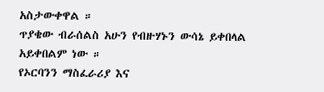አስታውቀዋል ።
ጥያቄው ብራሰልስ አሁን የብዙሃኑን ውሳኔ ይቀበላል አይቀበልም ነው ።
የኦርባንን ማስፈራሪያ እና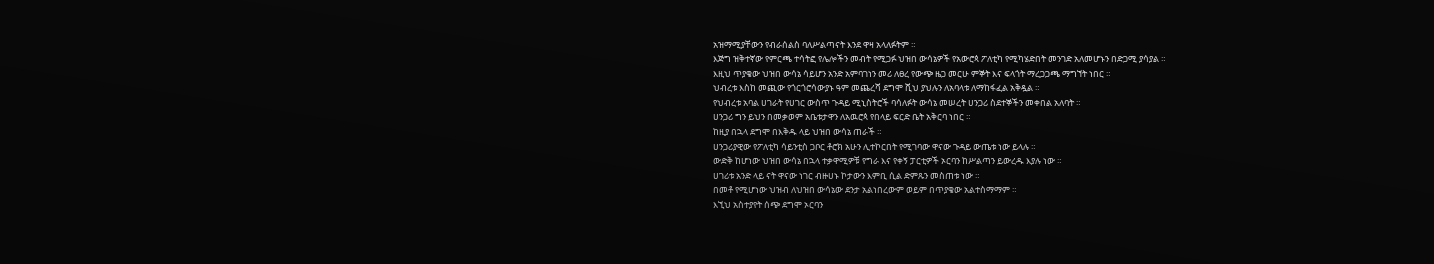አዝማሚያቸውን የብራሰልስ ባለሥልጣናት እንደ ዋዛ አላለፉትም ።
እጅግ ዝቅተኛው የምርጫ ተሳትፎ የሌሎችን መብት የሚጋፉ ህዝበ ውሳኔዎች የአውሮጳ ፖለቲካ የሚካሄድበት መንገድ አለመሆኑን በድጋሚ ያሳያል ።
እዚህ ጥያቄው ህዝበ ውሳኔ ሳይሆን አንድ አምባገነን መሪ ለፀረ የውጭ ዜጋ መርሁ ምኞት እና ፍላጎት ማረጋጋጫ ማግኘት ነበር ።
ህብረቱ እስከ መጪው የጎርጎሮሳውያኑ ዓም መጨረሻ ደግሞ ሺህ ያህሉን ለአባላቱ ለማከፋፈል አቅዷል ።
የህብረቱ አባል ሀገራት የሀገር ውስጥ ጉዳይ ሚኒስትሮች ባሳለፉት ውሳኔ መሠረት ሀንጋሪ ስደተኞችን መቀበል አለባት ።
ሀንጋሪ ግን ይህን በመቃወም አቤቱታዋን ለአዉሮጳ የበላይ ፍርድ ቤት አቅርባ ነበር ።
ከዚያ በኋላ ደግሞ በእቅዱ ላይ ህዝበ ውሳኔ ጠራች ።
ሀንጋሪያዊው የፖለቲካ ሳይንቲስ ጋቦር ቶሮክ አሁን ሊተኮርበት የሚገባው ዋናው ጉዳይ ውጤቱ ነው ይላሉ ።
ውድቅ ከሆነው ህዝበ ውሳኔ በኋላ ተቃዋሚዎቹ የግራ እና የቀኝ ፓርቲዎች ኦርባን ከሥልጣን ይውረዱ እያሉ ነው ።
ሀገሪቱ አንድ ላይ ናት ዋናው ነገር ብዙሀኑ ኮታውን እምቢ ሲል ድምጹን መስጠቱ ነው ።
በመቶ የሚሆነው ህዝብ ለህዝበ ውሳኔው ደንታ አልነበረውም ወይም በጥያቄው አልተስማማም ።
እኚህ አስተያየት ሰጭ ደግሞ ኦርባን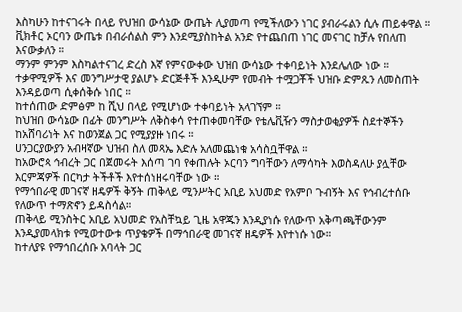እስካሁን ከተናገሩት በላይ የህዝበ ውሳኔው ውጤት ሊያመጣ የሚችለውን ነገር ያብራሩልን ሲሉ ጠይቀዋል ።
ቪክቶር ኦርባን ውጤቱ በብራሰልስ ምን እንደሚያስከትል አንድ የተጨበጠ ነገር መናገር ከቻሉ የበለጠ እናውቃለን ።
ማንም ምንም እስካልተናገረ ድረስ እኛ የምናውቀው ህዝበ ውሳኔው ተቀባይነት እንደሌለው ነው ።
ተቃዋሚዎች እና መንግሥታዊ ያልሆኑ ድርጅቶች እንዲሁም የመብት ተሟጋቾች ህዝቡ ድምጹን ለመስጠት እንዳይወጣ ሲቀሰቅሱ ነበር ።
ከተሰጠው ድምፅም ከ ሺህ በላይ የሚሆነው ተቀባይነት አላገኘም ።
ከህዝበ ውሳኔው በፊት መንግሥት ለቅስቀሳ የተጠቀመባቸው የቴሌቪዥን ማስታወቂያዎች ስደተኞችን ከአሸባሪነት እና ከወንጀል ጋር የሚያያዙ ነበሩ ።
ሀንጋርያውያን አብዛኛው ህዝብ ስለ መጻኤ እድሉ አለመጨነቁ አሳስቧቸዋል ።
ከአውሮጳ ኅብረት ጋር በጀመሩት እሰጣ ገባ የቀጠሉት ኦርባን ግባቸውን ለማሳካት እወስዳለሁ ያሏቸው እርምጃዎች በርካታ ትችቶች እየተሰነዘሩባቸው ነው ።
የማኅበራዊ መገናኛ ዘዴዎች ቅኝት ጠቅላይ ሚንሥትር አቢይ አህመድ የአምቦ ጉብኝት እና የኅብረተሰቡ የለውጥ ተማጽኖን ይዳስሳል።
ጠቅላይ ሚንስትር አቢይ አህመድ የአስቸኳይ ጊዜ አዋጁን እንዲያነሱ የለውጥ አቅጣጫቸውንም እንዲያመላክቱ የሚወተውቱ ጥያቄዎች በማኅበራዊ መገናኛ ዘዴዎች እየተነሱ ነው።
ከተለያዩ የማኅበረሰቡ አባላት ጋር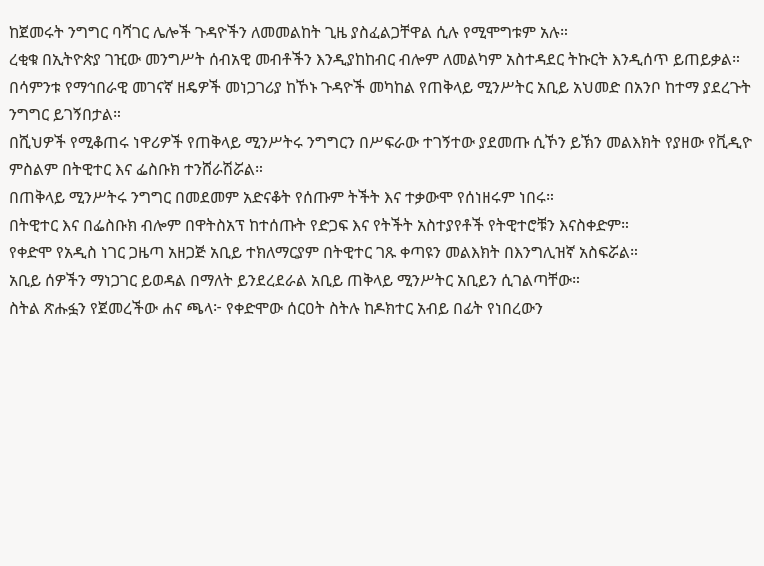ከጀመሩት ንግግር ባሻገር ሌሎች ጉዳዮችን ለመመልከት ጊዜ ያስፈልጋቸዋል ሲሉ የሚሞግቱም አሉ።
ረቂቁ በኢትዮጵያ ገዢው መንግሥት ሰብአዊ መብቶችን እንዲያከከብር ብሎም ለመልካም አስተዳደር ትኩርት እንዲሰጥ ይጠይቃል።
በሳምንቱ የማኅበራዊ መገናኛ ዘዴዎች መነጋገሪያ ከኾኑ ጉዳዮች መካከል የጠቅላይ ሚንሥትር አቢይ አህመድ በአንቦ ከተማ ያደረጉት ንግግር ይገኝበታል።
በሺህዎች የሚቆጠሩ ነዋሪዎች የጠቅላይ ሚንሥትሩ ንግግርን በሥፍራው ተገኝተው ያደመጡ ሲኾን ይኽን መልእክት የያዘው የቪዲዮ ምስልም በትዊተር እና ፌስቡክ ተንሸራሽሯል።
በጠቅላይ ሚንሥትሩ ንግግር በመደመም አድናቆት የሰጡም ትችት እና ተቃውሞ የሰነዘሩም ነበሩ።
በትዊተር እና በፌስቡክ ብሎም በዋትስአፕ ከተሰጡት የድጋፍ እና የትችት አስተያየቶች የትዊተሮቹን እናስቀድም።
የቀድሞ የአዲስ ነገር ጋዜጣ አዘጋጅ አቢይ ተክለማርያም በትዊተር ገጹ ቀጣዩን መልእክት በእንግሊዝኛ አስፍሯል።
አቢይ ሰዎችን ማነጋገር ይወዳል በማለት ይንደረደራል አቢይ ጠቅላይ ሚንሥትር አቢይን ሲገልጣቸው።
ስትል ጽሑፏን የጀመረችው ሐና ጫላ፦ የቀድሞው ሰርዐት ስትሉ ከዶክተር አብይ በፊት የነበረውን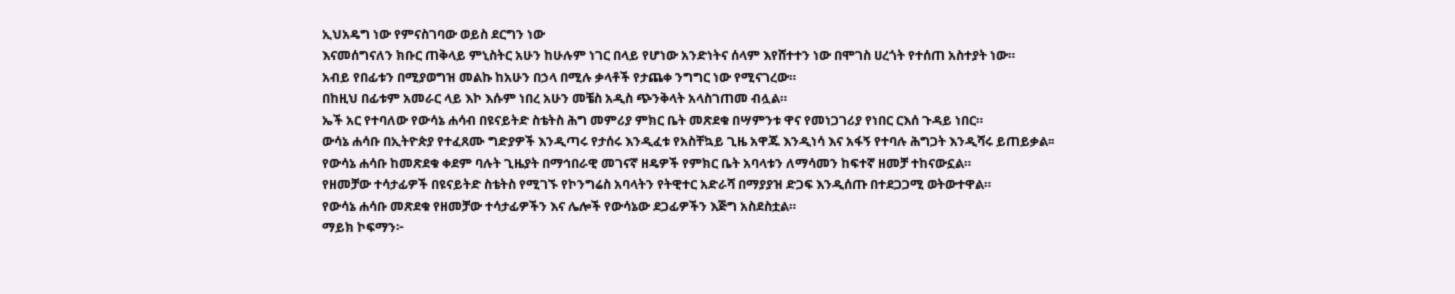ኢህአዴግ ነው የምናስገባው ወይስ ደርግን ነው
እናመሰግናለን ክቡር ጠቅላይ ምኒስትር አሁን ከሁሉም ነገር በላይ የሆነው አንድነትና ሰላም እየሸተተን ነው በሞገስ ሀረጎት የተሰጠ አስተያት ነው።
አብይ የበፊቱን በሚያወግዝ መልኩ ከአሁን በኃላ በሚሉ ቃላቶች የታጨቀ ንግግር ነው የሚናገረው።
በከዚህ በፊቱም አመራር ላይ እኮ እሱም ነበረ አሁን መቼስ አዲስ ጭንቅላት አላስገጠመ ብሏል።
ኤች አር የተባለው የውሳኔ ሐሳብ በዩናይትድ ስቴትስ ሕግ መምሪያ ምክር ቤት መጽደቁ በሣምንቱ ዋና የመነጋገሪያ የነበር ርእሰ ጉዳይ ነበር።
ውሳኔ ሐሳቡ በኢትዮጵያ የተፈጸሙ ግድያዎች እንዲጣሩ የታሰሩ እንዲፈቱ የአስቸኳይ ጊዜ አዋጁ እንዲነሳ እና አፋኝ የተባሉ ሕግጋት እንዲሻሩ ይጠይቃል፡፡
የውሳኔ ሐሳቡ ከመጽደቁ ቀደም ባሉት ጊዜያት በማኅበራዊ መገናኛ ዘዴዎች የምክር ቤት አባላቱን ለማሳመን ከፍተኛ ዘመቻ ተከናውኗል።
የዘመቻው ተሳታፊዎች በዩናይትድ ስቴትስ የሚገኙ የኮንግሬስ አባላትን የትዊተር አድራሻ በማያያዝ ድጋፍ እንዲሰጡ በተደጋጋሚ ወትውተዋል።
የውሳኔ ሐሳቡ መጽደቁ የዘመቻው ተሳታፊዎችን እና ሌሎች የውሳኔው ደጋፊዎችን እጅግ አስደስቷል።
ማይክ ኮፍማን፦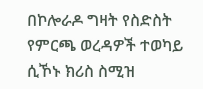በኮሎራዶ ግዛት የስድስት የምርጫ ወረዳዎች ተወካይ ሲኾኑ ክሪስ ስሚዝ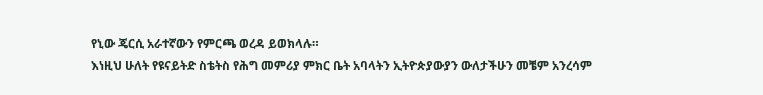የኒው ጄርሲ አራተኛውን የምርጫ ወረዳ ይወክላሉ።
እነዚህ ሁለት የዩናይትድ ስቴትስ የሕግ መምሪያ ምክር ቤት አባላትን ኢትዮጵያውያን ውለታችሁን መቼም አንረሳም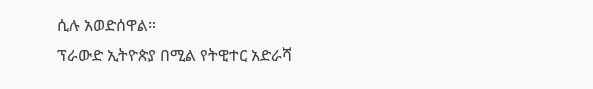ሲሉ አወድሰዋል።
ፕራውድ ኢትዮጵያ በሚል የትዊተር አድራሻ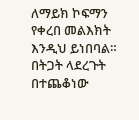ለማይክ ኮፍማን የቀረበ መልእክት እንዲህ ይነበባል።
በትጋት ላደረጉት በተጨቆነው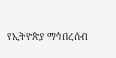የኢትዮጵያ ማኅበረሰብ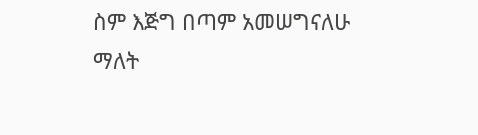ስም እጅግ በጣም አመሠግናለሁ ማለት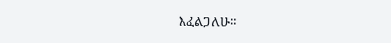እፈልጋለሁ።